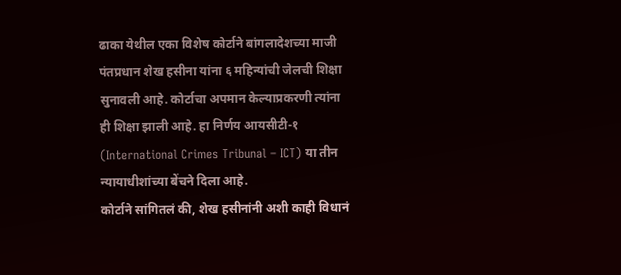ढाका येथील एका विशेष कोर्टाने बांगलादेशच्या माजी पंतप्रधान शेख हसीना यांना ६ महिन्यांची जेलची शिक्षा सुनावली आहे. कोर्टाचा अपमान केल्याप्रकरणी त्यांना ही शिक्षा झाली आहे. हा निर्णय आयसीटी-१ (International Crimes Tribunal – ICT) या तीन न्यायाधीशांच्या बेंचने दिला आहे.
कोर्टाने सांगितलं की, शेख हसीनांनी अशी काही विधानं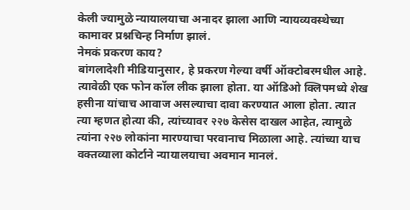केली ज्यामुळे न्यायालयाचा अनादर झाला आणि न्यायव्यवस्थेच्या कामावर प्रश्नचिन्ह निर्माण झालं.
नेमकं प्रकरण काय?
बांगलादेशी मीडियानुसार, हे प्रकरण गेल्या वर्षी ऑक्टोबरमधील आहे. त्यावेळी एक फोन कॉल लीक झाला होता. या ऑडिओ क्लिपमध्ये शेख हसीना यांचाच आवाज असल्याचा दावा करण्यात आला होता. त्यात त्या म्हणत होत्या की, त्यांच्यावर २२७ केसेस दाखल आहेत, त्यामुळे त्यांना २२७ लोकांना मारण्याचा परवानाच मिळाला आहे. त्यांच्या याच वक्तव्याला कोर्टाने न्यायालयाचा अवमान मानलं.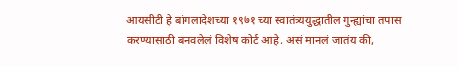आयसीटी हे बांगलादेशच्या १९७१ च्या स्वातंत्र्ययुद्धातील गुन्ह्यांचा तपास करण्यासाठी बनवलेलं विशेष कोर्ट आहे. असं मानलं जातंय की,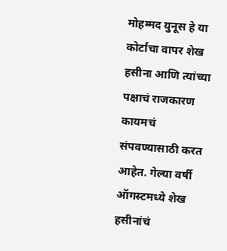मोहम्मद युनूस हे या कोर्टाचा वापर शेख हसीना आणि त्यांच्या पक्षाचं राजकारण कायमचं संपवण्यासाठी करत आहेत. गेल्या वर्षी ऑगस्टमध्ये शेख हसीनांचं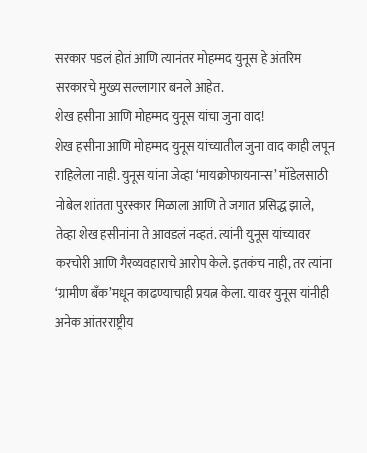सरकार पडलं होतं आणि त्यानंतर मोहम्मद युनूस हे अंतरिम सरकारचे मुख्य सल्लागार बनले आहेत.
शेख हसीना आणि मोहम्मद युनूस यांचा जुना वाद!
शेख हसीना आणि मोहम्मद युनूस यांच्यातील जुना वाद काही लपून राहिलेला नाही. युनूस यांना जेव्हा ‘मायक्रोफायनान्स’ मॉडेलसाठी नोबेल शांतता पुरस्कार मिळाला आणि ते जगात प्रसिद्ध झाले, तेव्हा शेख हसीनांना ते आवडलं नव्हतं. त्यांनी युनूस यांच्यावर करचोरी आणि गैरव्यवहाराचे आरोप केले. इतकंच नाही, तर त्यांना ‘ग्रामीण बँक’मधून काढण्याचाही प्रयत्न केला. यावर युनूस यांनीही अनेक आंतरराष्ट्रीय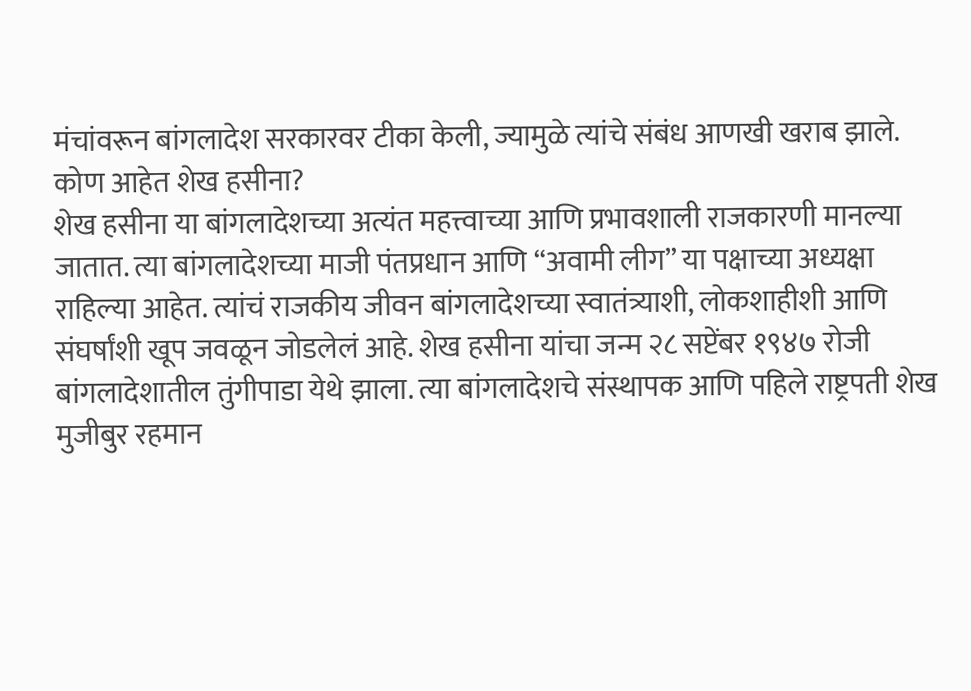मंचांवरून बांगलादेश सरकारवर टीका केली, ज्यामुळे त्यांचे संबंध आणखी खराब झाले.
कोण आहेत शेख हसीना?
शेख हसीना या बांगलादेशच्या अत्यंत महत्त्वाच्या आणि प्रभावशाली राजकारणी मानल्या जातात. त्या बांगलादेशच्या माजी पंतप्रधान आणि “अवामी लीग” या पक्षाच्या अध्यक्षा राहिल्या आहेत. त्यांचं राजकीय जीवन बांगलादेशच्या स्वातंत्र्याशी, लोकशाहीशी आणि संघर्षांशी खूप जवळून जोडलेलं आहे. शेख हसीना यांचा जन्म २८ सप्टेंबर १९४७ रोजी बांगलादेशातील तुंगीपाडा येथे झाला. त्या बांगलादेशचे संस्थापक आणि पहिले राष्ट्रपती शेख मुजीबुर रहमान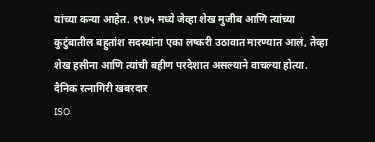यांच्या कन्या आहेत. १९७५ मध्ये जेव्हा शेख मुजीब आणि त्यांच्या कुटुंबातील बहुतांश सदस्यांना एका लष्करी उठावात मारण्यात आलं, तेव्हा शेख हसीना आणि त्यांची बहीण परदेशात असल्याने वाचल्या होत्या.
दैनिक रत्नागिरी खबरदार
ISO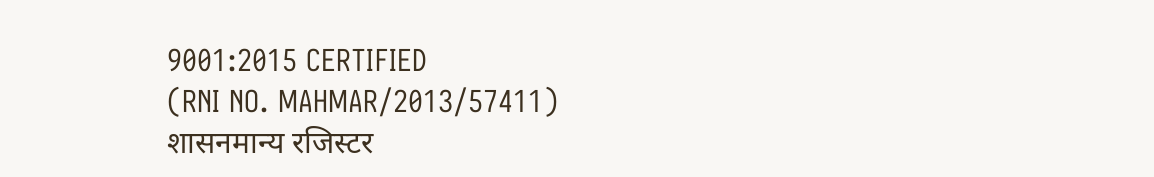9001:2015 CERTIFIED
(RNI NO. MAHMAR/2013/57411)
शासनमान्य रजिस्टर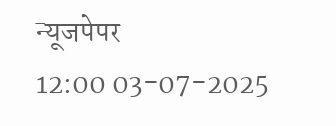न्यूजपेपर
12:00 03-07-2025